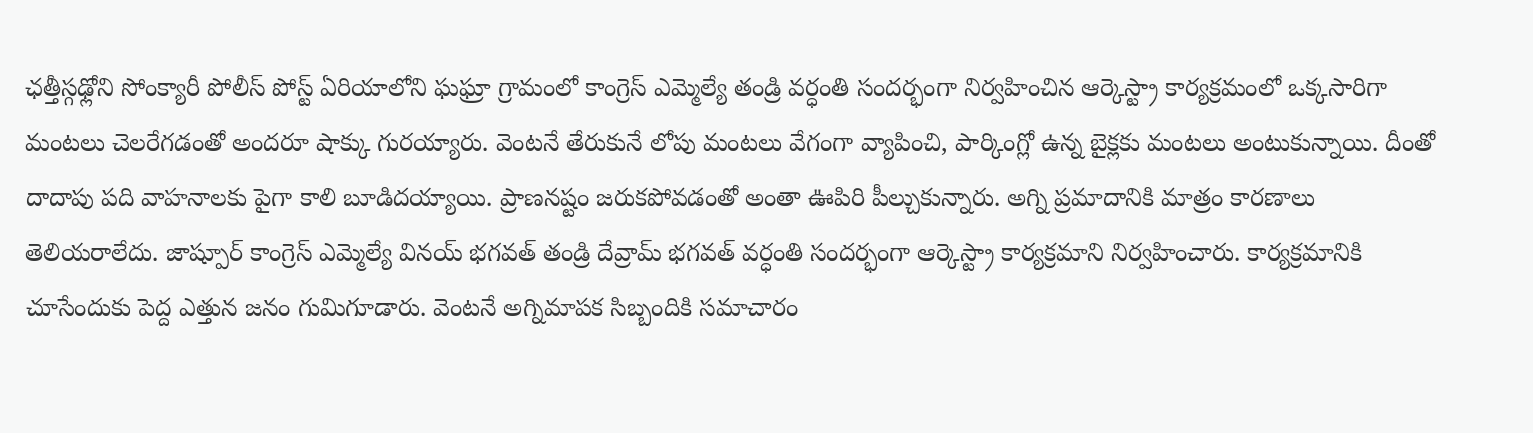ఛత్తీస్గఢ్లోని సోంక్యారీ పోలీస్ పోస్ట్ ఏరియాలోని ఘఘ్రా గ్రామంలో కాంగ్రెస్ ఎమ్మెల్యే తండ్రి వర్ధంతి సందర్భంగా నిర్వహించిన ఆర్కెస్ట్రా కార్యక్రమంలో ఒక్కసారిగా మంటలు చెలరేగడంతో అందరూ షాక్కు గురయ్యారు. వెంటనే తేరుకునే లోపు మంటలు వేగంగా వ్యాపించి, పార్కింగ్లో ఉన్న బైక్లకు మంటలు అంటుకున్నాయి. దీంతో దాదాపు పది వాహనాలకు పైగా కాలి బూడిదయ్యాయి. ప్రాణనష్టం జరుకపోవడంతో అంతా ఊపిరి పీల్చుకున్నారు. అగ్ని ప్రమాదానికి మాత్రం కారణాలు తెలియరాలేదు. జాష్పూర్ కాంగ్రెస్ ఎమ్మెల్యే వినయ్ భగవత్ తండ్రి దేవ్రామ్ భగవత్ వర్ధంతి సందర్భంగా ఆర్కెస్ట్రా కార్యక్రమాని నిర్వహించారు. కార్యక్రమానికి చూసేందుకు పెద్ద ఎత్తున జనం గుమిగూడారు. వెంటనే అగ్నిమాపక సిబ్బందికి సమాచారం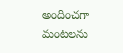అందించగా మంటలను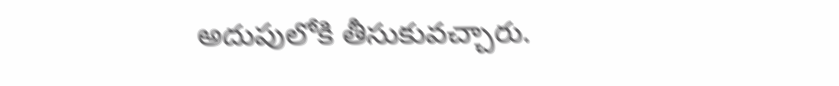అదుపులోకి తీసుకువచ్చారు.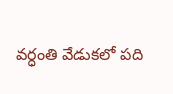వర్ధంతి వేడుకలో పది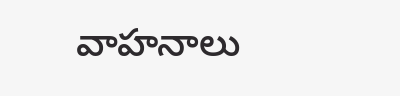వాహనాలు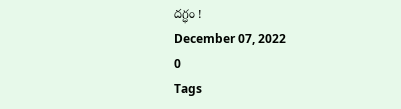దగ్ధం !
December 07, 2022
0
Tags